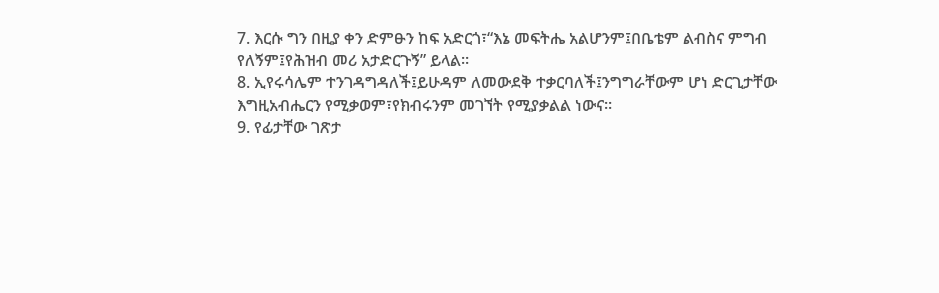7. እርሱ ግን በዚያ ቀን ድምፁን ከፍ አድርጎ፣“እኔ መፍትሔ አልሆንም፤በቤቴም ልብስና ምግብ የለኝም፤የሕዝብ መሪ አታድርጉኝ” ይላል።
8. ኢየሩሳሌም ተንገዳግዳለች፤ይሁዳም ለመውደቅ ተቃርባለች፤ንግግራቸውም ሆነ ድርጊታቸው እግዚአብሔርን የሚቃወም፣የክብሩንም መገኘት የሚያቃልል ነውና።
9. የፊታቸው ገጽታ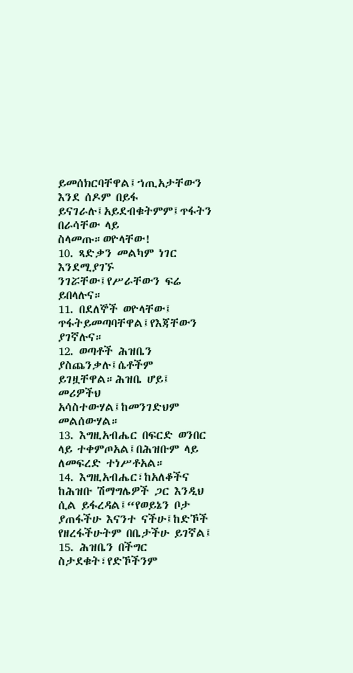ይመሰክርባቸዋል፤ኀጢአታቸውን እንደ ሰዶም በይፋ ይናገራሉ፤አይደብቁትምም፤ጥፋትን በራሳቸው ላይ ስላመጡ።ወዮላቸው!
10. ጻድቃን መልካም ነገር እንደሚያገኙ ንገሯቸው፤የሥራቸውን ፍሬ ይበላሉና።
11. በደለኞች ወዮላቸው፤ ጥፋትይመጣባቸዋል፤የእጃቸውን ያገኛሉና።
12. ወጣቶች ሕዝቤን ያስጨንቃሉ፤ሴቶችም ይገዟቸዋል።ሕዝቤ ሆይ፤ መሪዎችህ አሳስተውሃል፤ከመንገድህም መልሰውሃል።
13. እግዚአብሔር በፍርድ ወንበር ላይ ተቀምጦአል፤በሕዝቡም ላይ ለመፍረድ ተነሥቶአል።
14. እግዚአብሔር፣ከአለቆችና ከሕዝቡ ሽማግሌዎች ጋር እንዲህ ሲል ይፋረዳል፤“የወይኔን ቦታ ያጠፋችሁ እናንተ ናችሁ፤ከድኾች የዘረፋችሁትም በቤታችሁ ይገኛል፤
15. ሕዝቤን በችግር ስታደቁት፣የድኾችንም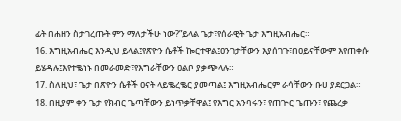ፊት በሐዘን ስታገረጡት ምን ማለታችሁ ነው?”ይላል ጌታ፣የሰራዊት ጌታ እግዚአብሔር።
16. እግዚአብሔር እንዲህ ይላል፤የጽዮን ሴቶች ኰርተዋል፤ዐንገታቸውን እያሰገጉ፣በዐይናቸውም እየጠቀሱ ይሄዳሉ፤እየተቈነኑ በመራመድ፣የእግራቸውን ዐልቦ ያቃጭላሉ።
17. ስለዚህ፣ ጌታ በጽዮን ሴቶች ዐናት ላይቈረቈር ያመጣል፤ እግዚአብሔርም ራሳቸውን ቡሀ ያደርጋል።
18. በዚያም ቀን ጌታ የክብር ጌጣቸውን ይነጥቃቸዋል፤ የእግር አንባሩን፣ የጠጒር ጌጡን፣ የጨረቃ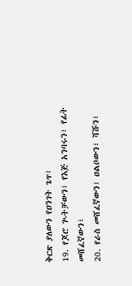ቅርጽ ያለውን የዐንገት ጌጥ፣
19. የጆሮ ጒትቻውን፣ የእጅ አንባሩን፣ የፊት መሸፈኛውን፣
20. የራስ መሸፈኛውን፣ ዐልቦውን፣ ሻሹን፣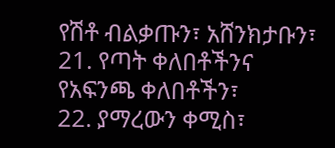የሽቶ ብልቃጡን፣ አሸንክታቡን፣
21. የጣት ቀለበቶችንና የአፍንጫ ቀለበቶችን፣
22. ያማረውን ቀሚስ፣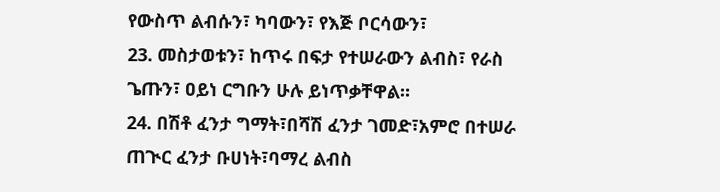የውስጥ ልብሱን፣ ካባውን፣ የእጅ ቦርሳውን፣
23. መስታወቱን፣ ከጥሩ በፍታ የተሠራውን ልብስ፣ የራስ ጌጡን፣ ዐይነ ርግቡን ሁሉ ይነጥቃቸዋል።
24. በሽቶ ፈንታ ግማት፣በሻሽ ፈንታ ገመድ፣አምሮ በተሠራ ጠጒር ፈንታ ቡሀነት፣ባማረ ልብስ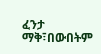ፈንታ ማቅ፣በውበትም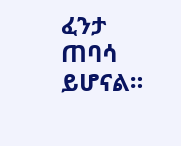ፈንታ ጠባሳ ይሆናል።